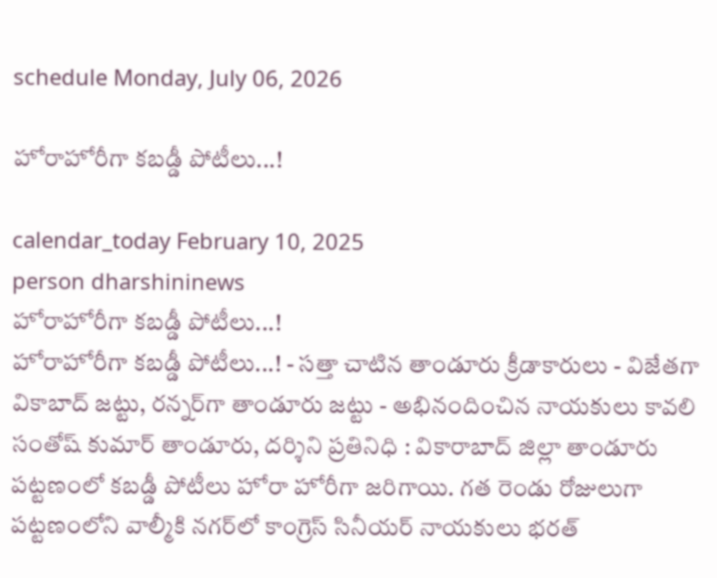schedule Monday, July 06, 2026

హోరాహోరీగా కబడ్డీ పోటీలు...!

calendar_today February 10, 2025
person dharshininews
హోరాహోరీగా కబడ్డీ పోటీలు...!
హోరాహోరీగా కబడ్డీ పోటీలు...! - సత్తా చాటిన తాండూరు క్రీడాకారులు - విజేతగా వికాబాద్‌ జట్టు, రన్నర్‌గా తాండూరు జట్టు - అభినందించిన నాయకులు కావలి సంతోష్‌ కుమార్ తాండూరు, దర్శిని ప్రతినిధి : వికారాబాద్ జిల్లా తాండూరు పట్టణంలో కబడ్డీ పోటీలు హోరా హోరీగా జరిగాయి. గత రెండు రోజులుగా పట్టణంలోని వాల్మీకి నగర్‌లో కాంగ్రెస్ సినీయర్ నాయకులు భరత్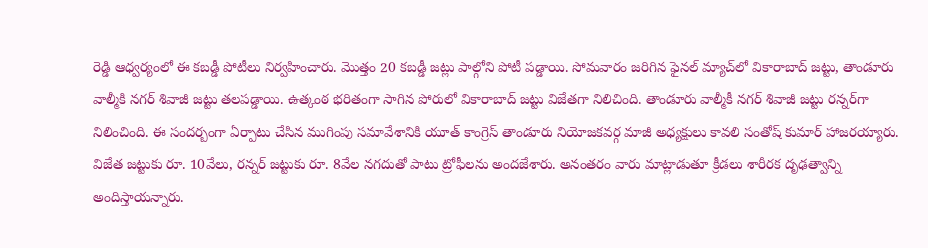రెడ్డి ఆధ్వర్యంలో ఈ కబడ్డీ పోటీలు నిర్వహించారు. మొత్తం 20 కబడ్డీ జట్లు పాల్గోని పోటీ పడ్డాయి. సోమవారం జరిగిన ఫైనల్ మ్యాచ్‌లో వికారాబాద్ జట్టు, తాండూరు వాల్మీకి నగర్ శివాజీ జట్టు తలపడ్డాయి. ఉత్కంఠ భరితంగా సాగిన పోరులో వికారాబాద్‌ జట్టు విజేతగా నిలిచింది. తాండూరు వాల్మీకీ నగర్ శివాజీ జట్టు రన్నర్‌గా నిలించింది. ఈ సందర్బంగా ఏర్పాటు చేసిన ముగింపు సమావేశానికి యూత్ కాంగ్రెస్ తాండూరు నియోజకవర్గ మాజీ అధ్యక్షులు కావలి సంతోష్ కుమార్ హాజరయ్యారు. విజేత జట్టుకు రూ. 10వేలు, రన్నర్ జట్టుకు రూ. 8వేల నగదుతో పాటు ట్రోఫీలను అందజేశారు. అనంతరం వారు మాట్లాడుతూ క్రీడలు శారీరక దృఢత్వాన్ని అందిస్తాయన్నారు.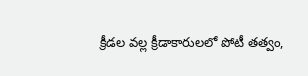క్రీడల వల్ల క్రీడాకారులలో పోటీ తత్వం,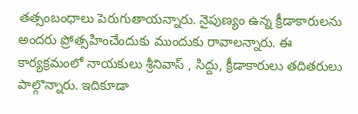తత్సంబంధాలు పెరుగుతాయన్నారు. నైపుణ్యం ఉన్న క్రీడాకారులను అందరు ప్రోత్సహించేందుకు ముందుకు రావాలన్నారు. ఈ కార్యక్రమంలో నాయకులు శ్రీనివాస్ , సిద్దు, క్రీడాకారులు తదితరులు పాల్గొన్నారు. ఇదికూడా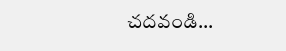చదవండి...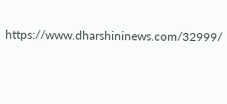https://www.dharshininews.com/32999/